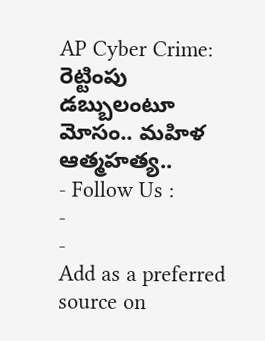AP Cyber Crime: రెట్టింపు డబ్బులంటూ మోసం.. మహిళ ఆత్మహత్య..
- Follow Us :
-
-
Add as a preferred
source on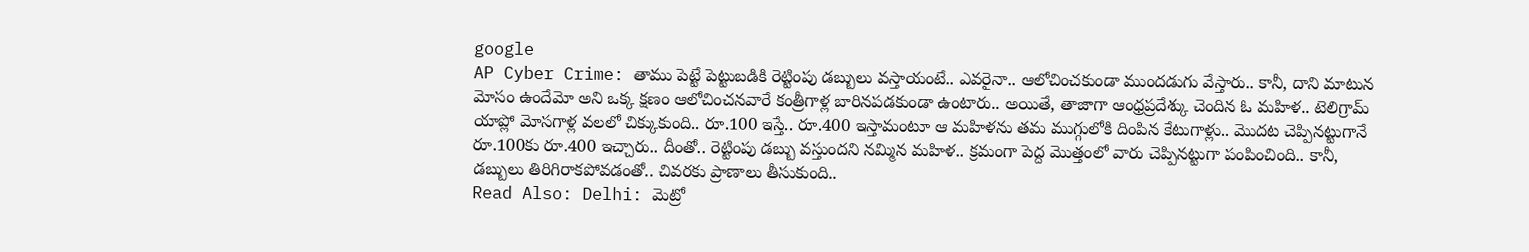google
AP Cyber Crime: తాము పెట్టే పెట్టుబడికి రెట్టింపు డబ్బులు వస్తాయంటే.. ఎవరైనా.. ఆలోచించకుండా ముందడుగు వేస్తారు.. కానీ, దాని మాటున మోసం ఉందేమో అని ఒక్క క్షణం ఆలోచించనవారే కంత్రీగాళ్ల బారినపడకుండా ఉంటారు.. అయితే, తాజాగా ఆంధ్రప్రదేశ్కు చెందిన ఓ మహిళ.. టెలిగ్రామ్ యాప్లో మోసగాళ్ల వలలో చిక్కుకుంది.. రూ.100 ఇస్తే.. రూ.400 ఇస్తామంటూ ఆ మహిళను తమ ముగ్గులోకి దింపిన కేటుగాళ్లు.. మొదట చెప్పినట్టుగానే రూ.100కు రూ.400 ఇచ్చారు.. దీంతో.. రెట్టింపు డబ్బు వస్తుందని నమ్మిన మహిళ.. క్రమంగా పెద్ద మొత్తంలో వారు చెప్పినట్టుగా పంపించింది.. కానీ, డబ్బులు తిరిగిరాకపోవడంతో.. చివరకు ప్రాణాలు తీసుకుంది..
Read Also: Delhi: మెట్రో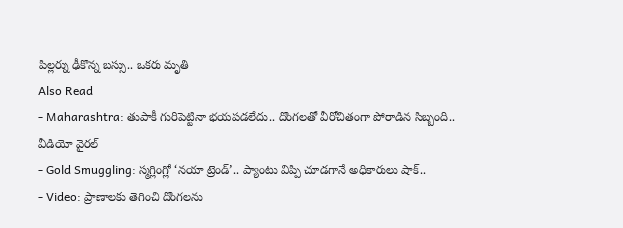పిల్లర్ను ఢీకొన్న బస్సు.. ఒకరు మృతి
Also Read
- Maharashtra: తుపాకీ గురిపెట్టినా భయపడలేదు.. దొంగలతో వీరోచితంగా పోరాడిన సిబ్బంది.. వీడియో వైరల్
- Gold Smuggling: స్మగ్లింగ్లో ‘నయా ట్రెండ్’.. ప్యాంటు విప్పి చూడగానే అధికారులు షాక్..
- Video: ప్రాణాలకు తెగించి దొంగలను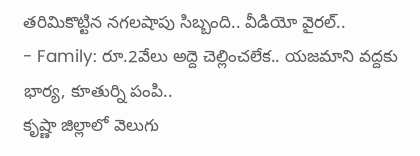తరిమికొట్టిన నగలషాపు సిబ్బంది.. వీడియో వైరల్..
- Family: రూ.2వేలు అద్దె చెల్లించలేక.. యజమాని వద్దకు భార్య, కూతుర్ని పంపి..
కృష్ణా జిల్లాలో వెలుగు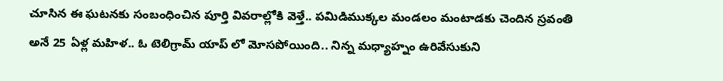చూసిన ఈ ఘటనకు సంబంధించిన పూర్తి వివరాల్లోకి వెళ్తే.. పమిడిముక్కల మండలం మంటాడకు చెందిన స్రవంతి అనే 25 ఏళ్ల మహిళ.. ఓ టెలిగ్రామ్ యాప్ లో మోసపోయింది.. నిన్న మధ్యాహ్నం ఉరివేసుకుని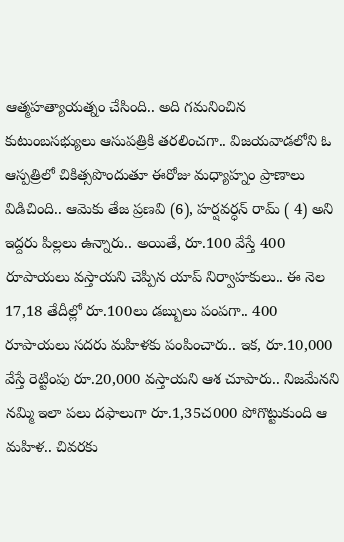ఆత్మహత్యాయత్నం చేసింది.. అది గమనించిన కుటుంబసభ్యులు ఆసుపత్రికి తరలించగా.. విజయవాడలోని ఓ ఆస్పత్రిలో చికిత్సపొందుతూ ఈరోజు మధ్యాహ్నం ప్రాణాలు విడిచింది.. ఆమెకు తేజ ప్రణవి (6), హర్షవర్ధన్ రామ్ ( 4) అని ఇద్దరు పిల్లలు ఉన్నారు.. అయితే, రూ.100 వేస్తే 400 రూపాయలు వస్తాయని చెప్పిన యాప్ నిర్వాహకులు.. ఈ నెల 17,18 తేదీల్లో రూ.100లు డబ్బులు పంపగా.. 400 రూపాయలు సదరు మహిళకు పంపించారు.. ఇక, రూ.10,000 వేస్తే రెట్టింపు రూ.20,000 వస్తాయని ఆశ చూపారు.. నిజమేనని నమ్మి ఇలా పలు దఫాలుగా రూ.1,35చ000 పోగొట్టుకుంది ఆ మహిళ.. చివరకు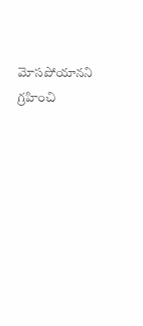మోసపోయానని గ్రహించి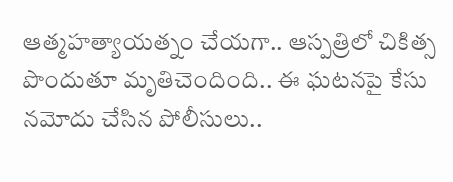ఆత్మహత్యాయత్నం చేయగా.. ఆస్పత్రిలో చికిత్స పొందుతూ మృతిచెందింది.. ఈ ఘటనపై కేసు నమోదు చేసిన పోలీసులు..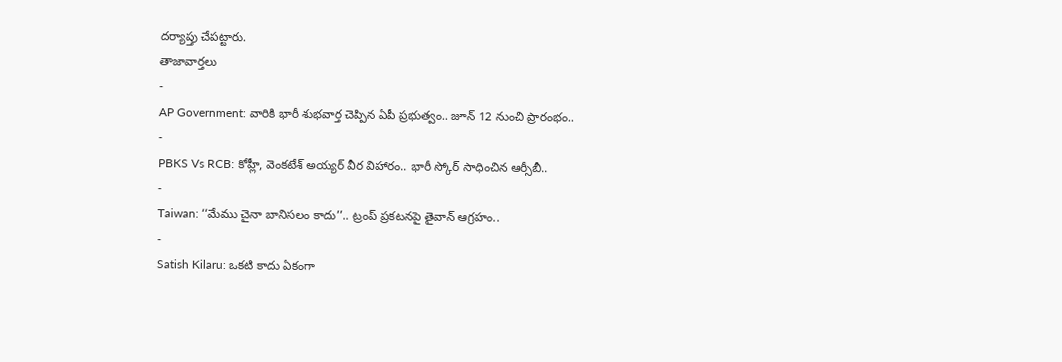దర్యాప్తు చేపట్టారు.
తాజావార్తలు
-
AP Government: వారికి భారీ శుభవార్త చెప్పిన ఏపీ ప్రభుత్వం.. జూన్ 12 నుంచి ప్రారంభం..
-
PBKS Vs RCB: కోహ్లీ, వెంకటేశ్ అయ్యర్ వీర విహారం.. భారీ స్కోర్ సాధించిన ఆర్సీబీ..
-
Taiwan: ‘‘మేము చైనా బానిసలం కాదు’’.. ట్రంప్ ప్రకటనపై తైవాన్ ఆగ్రహం..
-
Satish Kilaru: ఒకటి కాదు ఏకంగా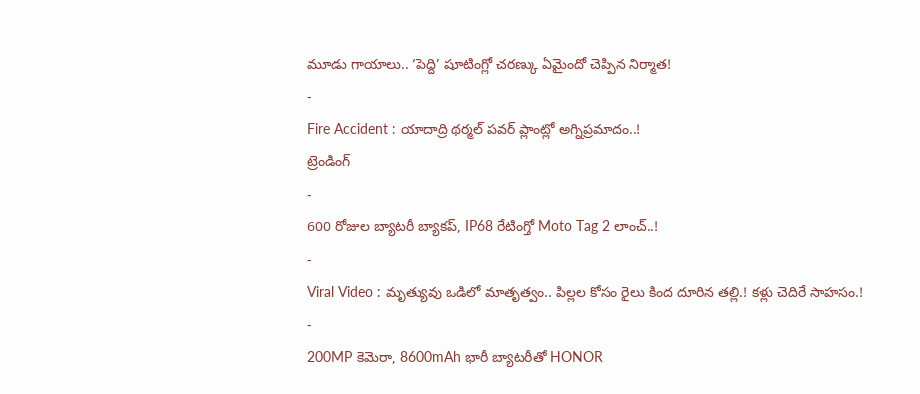మూడు గాయాలు.. ‘పెద్ది’ షూటింగ్లో చరణ్కు ఏమైందో చెప్పిన నిర్మాత!
-
Fire Accident : యాదాద్రి థర్మల్ పవర్ ప్లాంట్లో అగ్నిప్రమాదం..!
ట్రెండింగ్
-
600 రోజుల బ్యాటరీ బ్యాకప్, IP68 రేటింగ్తో Moto Tag 2 లాంచ్..!
-
Viral Video : మృత్యువు ఒడిలో మాతృత్వం.. పిల్లల కోసం రైలు కింద దూరిన తల్లి.! కళ్లు చెదిరే సాహసం.!
-
200MP కెమెరా, 8600mAh భారీ బ్యాటరీతో HONOR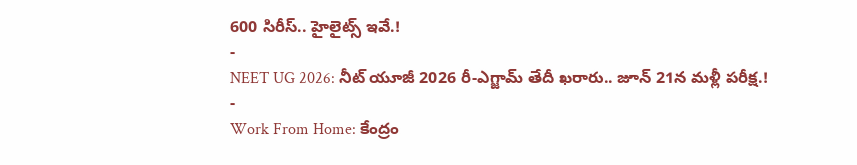600 సిరీస్.. హైలైట్స్ ఇవే.!
-
NEET UG 2026: నీట్ యూజీ 2026 రీ-ఎగ్జామ్ తేదీ ఖరారు.. జూన్ 21న మళ్లీ పరీక్ష.!
-
Work From Home: కేంద్రం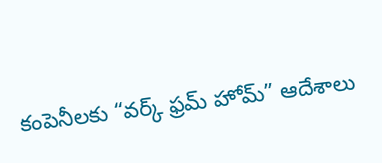కంపెనీలకు “వర్క్ ఫ్రమ్ హోమ్” ఆదేశాలు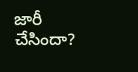జారీ చేసిందా?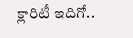క్లారిటీ ఇదిగో..